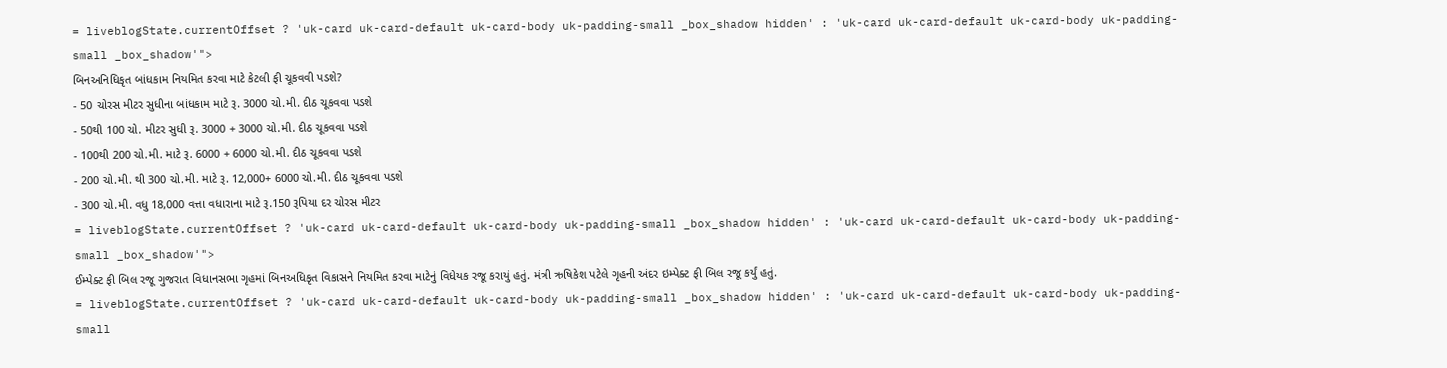= liveblogState.currentOffset ? 'uk-card uk-card-default uk-card-body uk-padding-small _box_shadow hidden' : 'uk-card uk-card-default uk-card-body uk-padding-small _box_shadow'">
બિનઅનિધિકૃત બાંધકામ નિયમિત કરવા માટે કેટલી ફી ચૂકવવી પડશે?
- 50 ચોરસ મીટર સુધીના બાંધકામ માટે રૂ. 3000 ચો.મી. દીઠ ચૂકવવા પડશે
- 50થી 100 ચો. મીટર સુધી રૂ. 3000 + 3000 ચો.મી. દીઠ ચૂકવવા પડશે
- 100થી 200 ચો.મી. માટે રૂ. 6000 + 6000 ચો.મી. દીઠ ચૂકવવા પડશે
- 200 ચો.મી. થી 300 ચો.મી. માટે રૂ. 12,000+ 6000 ચો.મી. દીઠ ચૂકવવા પડશે
- 300 ચો.મી. વધુ 18,000 વત્તા વધારાના માટે રૂ.150 રૂપિયા દર ચોરસ મીટર
= liveblogState.currentOffset ? 'uk-card uk-card-default uk-card-body uk-padding-small _box_shadow hidden' : 'uk-card uk-card-default uk-card-body uk-padding-small _box_shadow'">
ઈમ્પેક્ટ ફી બિલ રજૂ ગુજરાત વિધાનસભા ગૃહમાં બિનઅધિકૃત વિકાસને નિયમિત કરવા માટેનું વિધેયક રજૂ કરાયું હતું. મંત્રી ઋષિકેશ પટેલે ગૃહની અંદર ઇમ્પેક્ટ ફી બિલ રજૂ કર્યું હતું.
= liveblogState.currentOffset ? 'uk-card uk-card-default uk-card-body uk-padding-small _box_shadow hidden' : 'uk-card uk-card-default uk-card-body uk-padding-small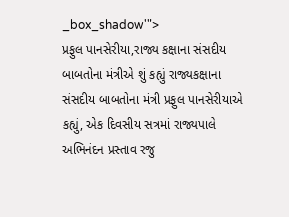_box_shadow'">
પ્રફુલ પાનસેરીયા,રાજ્ય કક્ષાના સંસદીય બાબતોના મંત્રીએ શું કહ્યું રાજ્યકક્ષાના સંસદીય બાબતોના મંત્રી પ્રફુલ પાનસેરીયાએ કહ્યું, એક દિવસીય સત્રમાં રાજ્યપાલે અભિનંદન પ્રસ્તાવ રજુ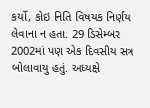કર્યો, કોઇ નિતિ વિષયક નિર્ણય લેવાના ન હતા. 29 ડિસેમ્બર 2002માં પણ એક દિવસીય સત્ર બોલાવાયુ હતું. અધ્યક્ષે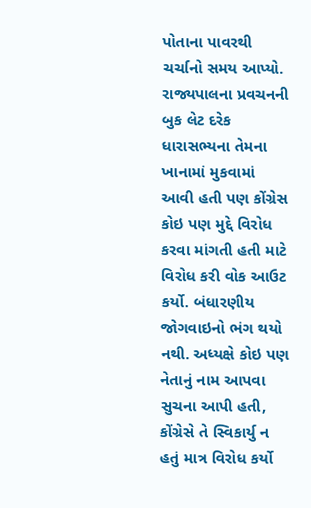પોતાના પાવરથી ચર્ચાનો સમય આપ્યો. રાજ્યપાલના પ્રવચનની બુક લેટ દરેક ધારાસભ્યના તેમના ખાનામાં મુકવામાં આવી હતી પણ કોંગ્રેસ કોઇ પણ મુદ્દે વિરોધ કરવા માંગતી હતી માટે વિરોધ કરી વોક આઉટ કર્યો. બંધારણીય જોગવાઇનો ભંગ થયો નથી. અધ્યક્ષે કોઇ પણ નેતાનું નામ આપવા સુચના આપી હતી, કોંગ્રેસે તે સ્વિકાર્યુ ન હતું માત્ર વિરોધ કર્યો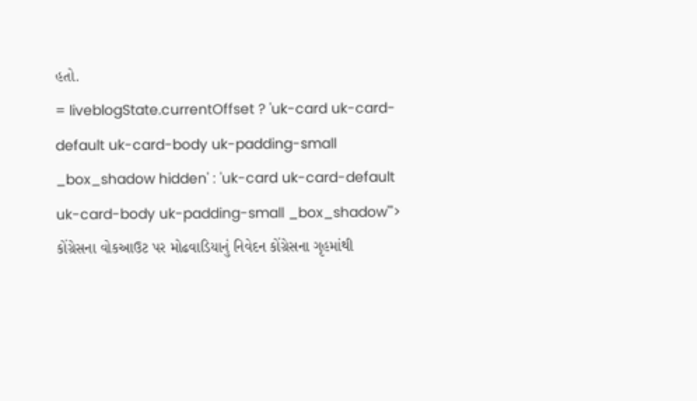હતો.
= liveblogState.currentOffset ? 'uk-card uk-card-default uk-card-body uk-padding-small _box_shadow hidden' : 'uk-card uk-card-default uk-card-body uk-padding-small _box_shadow'">
કોંગ્રેસના વોકઆઉટ પર મોઢવાડિયાનું નિવેદન કોંગ્રેસના ગૃહમાંથી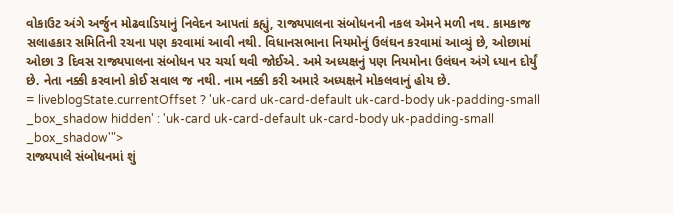વોકાઉટ અંગે અર્જુન મોઢવાડિયાનું નિવેદન આપતાં કહ્યું, રાજ્યપાલના સંબોધનની નકલ એમને મળી નથ. કામકાજ સલાહકાર સમિતિની રચના પણ કરવામાં આવી નથી. વિધાનસભાના નિયમોનું ઉલંઘન કરવામાં આવ્યું છે, ઓછામાં ઓછા 3 દિવસ રાજ્યપાલના સંબોધન પર ચર્ચા થવી જોઈએ. અમે અધ્યક્ષનું પણ નિયમોના ઉલંઘન અંગે ધ્યાન દોર્યું છે. નેતા નક્કી કરવાનો કોઈ સવાલ જ નથી. નામ નક્કી કરી અમારે અધ્યક્ષને મોકલવાનું હોય છે.
= liveblogState.currentOffset ? 'uk-card uk-card-default uk-card-body uk-padding-small _box_shadow hidden' : 'uk-card uk-card-default uk-card-body uk-padding-small _box_shadow'">
રાજ્યપાલે સંબોધનમાં શું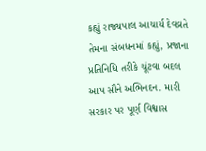કહ્યું રાજ્યપાલ આચાર્ય દેવવ્રતે તેમના સંબધનમાં કહ્યું, પ્રજાના પ્રતિનિધિ તરીકે ચૂંટવા બદલ આપ સૌને અભિનદન. મારી સરકાર પર પૂર્ણ વિશ્વાસ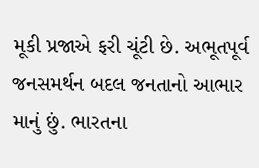મૂકી પ્રજાએ ફરી ચૂંટી છે. અભૂતપૂર્વ જનસમર્થન બદલ જનતાનો આભાર માનું છું. ભારતના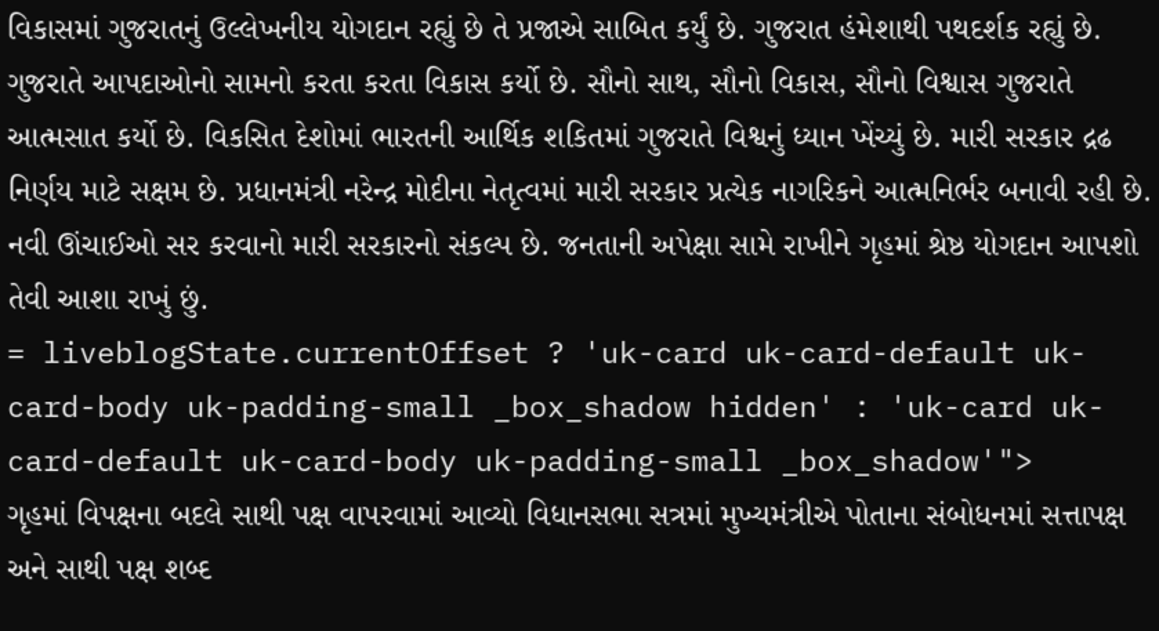વિકાસમાં ગુજરાતનું ઉલ્લેખનીય યોગદાન રહ્યું છે તે પ્રજાએ સાબિત કર્યું છે. ગુજરાત હંમેશાથી પથદર્શક રહ્યું છે. ગુજરાતે આપદાઓનો સામનો કરતા કરતા વિકાસ કર્યો છે. સૌનો સાથ, સૌનો વિકાસ, સૌનો વિશ્વાસ ગુજરાતે આત્મસાત કર્યો છે. વિકસિત દેશોમાં ભારતની આર્થિક શકિતમાં ગુજરાતે વિશ્વનું ધ્યાન ખેંચ્યું છે. મારી સરકાર દ્રઢ નિર્ણય માટે સક્ષમ છે. પ્રધાનમંત્રી નરેન્દ્ર મોદીના નેતૃત્વમાં મારી સરકાર પ્રત્યેક નાગરિકને આત્મનિર્ભર બનાવી રહી છે. નવી ઊંચાઈઓ સર કરવાનો મારી સરકારનો સંકલ્પ છે. જનતાની અપેક્ષા સામે રાખીને ગૃહમાં શ્રેષ્ઠ યોગદાન આપશો તેવી આશા રાખું છું.
= liveblogState.currentOffset ? 'uk-card uk-card-default uk-card-body uk-padding-small _box_shadow hidden' : 'uk-card uk-card-default uk-card-body uk-padding-small _box_shadow'">
ગૃહમાં વિપક્ષના બદલે સાથી પક્ષ વાપરવામાં આવ્યો વિધાનસભા સત્રમાં મુખ્યમંત્રીએ પોતાના સંબોધનમાં સત્તાપક્ષ અને સાથી પક્ષ શબ્દ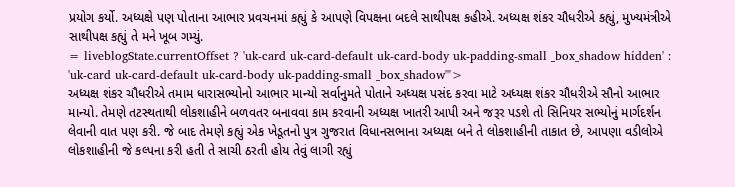પ્રયોગ કર્યો. અધ્યક્ષે પણ પોતાના આભાર પ્રવચનમાં કહ્યું કે આપણે વિપક્ષના બદલે સાથીપક્ષ કહીએ. અધ્યક્ષ શંકર ચૌધરીએ કહ્યું, મુખ્યમંત્રીએ સાથીપક્ષ કહ્યું તે મને ખૂબ ગમ્યું.
= liveblogState.currentOffset ? 'uk-card uk-card-default uk-card-body uk-padding-small _box_shadow hidden' : 'uk-card uk-card-default uk-card-body uk-padding-small _box_shadow'">
અધ્યક્ષ શંકર ચૌધરીએ તમામ ધારાસભ્યોનો આભાર માન્યો સર્વાનુમતે પોતાને અધ્યક્ષ પસંદ કરવા માટે અધ્યક્ષ શંકર ચૌધરીએ સૌનો આભાર માન્યો. તેમણે તટસ્થતાથી લોકશાહીને બળવતર બનાવવા કામ કરવાની અધ્યક્ષ ખાતરી આપી અને જરૂર પડશે તો સિનિયર સભ્યોનું માર્ગદર્શન લેવાની વાત પણ કરી. જે બાદ તેમણે કહ્યું એક ખેડૂતનો પુત્ર ગુજરાત વિધાનસભાના અધ્યક્ષ બને તે લોકશાહીની તાકાત છે, આપણા વડીલોએ લોકશાહીની જે કલ્પના કરી હતી તે સાચી ઠરતી હોય તેવું લાગી રહ્યું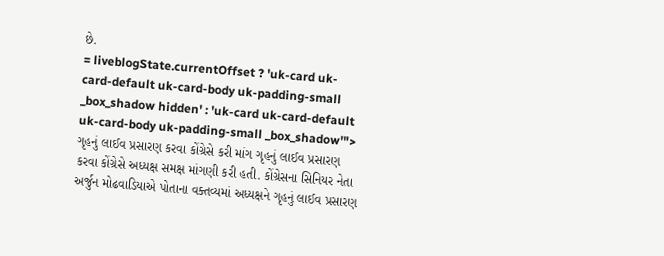છે.
= liveblogState.currentOffset ? 'uk-card uk-card-default uk-card-body uk-padding-small _box_shadow hidden' : 'uk-card uk-card-default uk-card-body uk-padding-small _box_shadow'">
ગૃહનું લાઈવ પ્રસારણ કરવા કોંગ્રેસે કરી માંગ ગૃહનું લાઈવ પ્રસારણ કરવા કોંગ્રેસે અધ્યક્ષ સમક્ષ માંગણી કરી હતી. કોંગ્રેસના સિનિયર નેતા અર્જુન મોઢવાડિયાએ પોતાના વક્તવ્યમાં અધ્યક્ષને ગૃહનું લાઈવ પ્રસારણ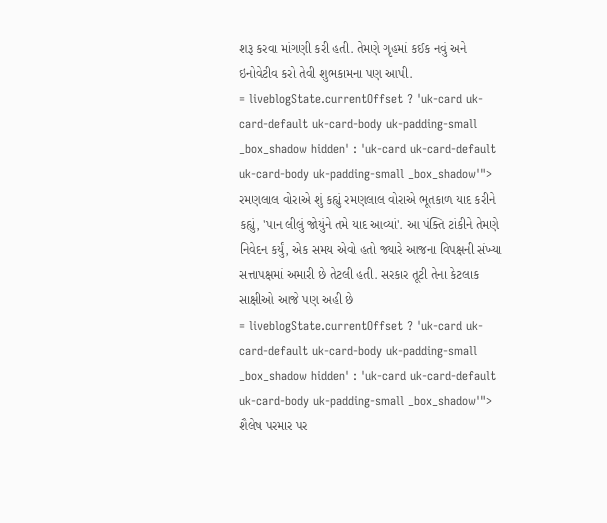શરૂ કરવા માંગણી કરી હતી. તેમણે ગૃહમાં કઈક નવું અને ઇનોવેટીવ કરો તેવી શુભકામના પણ આપી.
= liveblogState.currentOffset ? 'uk-card uk-card-default uk-card-body uk-padding-small _box_shadow hidden' : 'uk-card uk-card-default uk-card-body uk-padding-small _box_shadow'">
રમણલાલ વોરાએ શું કહ્યું રમણલાલ વોરાએ ભૂતકાળ યાદ કરીને કહ્યું, 'પાન લીલું જોયુંને તમે યાદ આવ્યાં'. આ પંક્તિ ટાંકીને તેમણે નિવેદન કર્યું, એક સમય એવો હતો જ્યારે આજના વિપક્ષની સંખ્યા સત્તાપક્ષમાં અમારી છે તેટલી હતી. સરકાર તૂટી તેના કેટલાક સાક્ષીઓ આજે પણ અહી છે
= liveblogState.currentOffset ? 'uk-card uk-card-default uk-card-body uk-padding-small _box_shadow hidden' : 'uk-card uk-card-default uk-card-body uk-padding-small _box_shadow'">
શૈલેષ પરમાર પર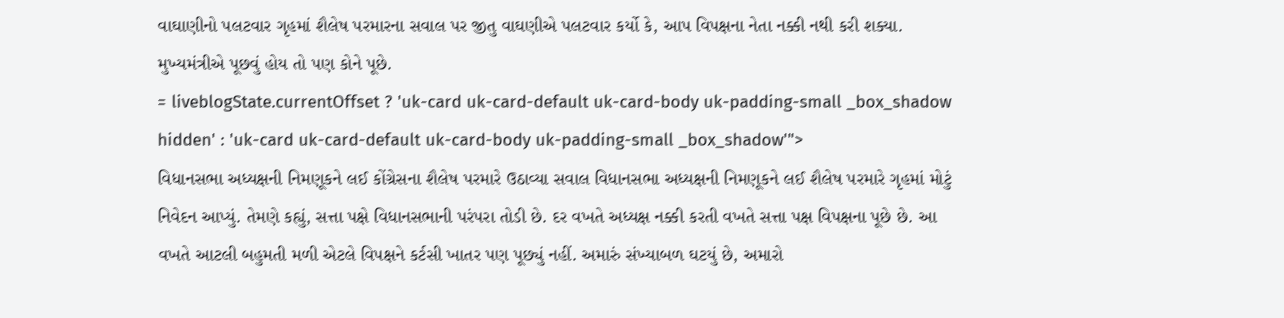વાઘાણીનો પલટવાર ગૃહમાં શૈલેષ પરમારના સવાલ પર જીતુ વાઘણીએ પલટવાર કર્યો કે, આપ વિપક્ષના નેતા નક્કી નથી કરી શક્યા. મુખ્યમંત્રીએ પૂછવું હોય તો પણ કોને પૂછે.
= liveblogState.currentOffset ? 'uk-card uk-card-default uk-card-body uk-padding-small _box_shadow hidden' : 'uk-card uk-card-default uk-card-body uk-padding-small _box_shadow'">
વિધાનસભા અધ્યક્ષની નિમણૂકને લઈ કોંગ્રેસના શૈલેષ પરમારે ઉઠાવ્યા સવાલ વિધાનસભા અધ્યક્ષની નિમણૂકને લઈ શૈલેષ પરમારે ગૃહમાં મોટું નિવેદન આપ્યું. તેમણે કહ્યું, સત્તા પક્ષે વિધાનસભાની પરંપરા તોડી છે. દર વખતે અધ્યક્ષ નક્કી કરતી વખતે સત્તા પક્ષ વિપક્ષના પૂછે છે. આ વખતે આટલી બહુમતી મળી એટલે વિપક્ષને કર્ટસી ખાતર પણ પૂછ્યું નહીં. અમારું સંખ્યાબળ ઘટયું છે, અમારો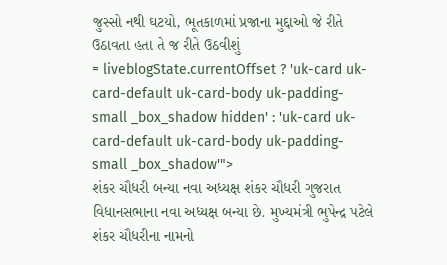જુસ્સો નથી ઘટયો, ભૂતકાળમાં પ્રજાના મુદ્દાઓ જે રીતે ઉઠાવતા હતા તે જ રીતે ઉઠવીશું
= liveblogState.currentOffset ? 'uk-card uk-card-default uk-card-body uk-padding-small _box_shadow hidden' : 'uk-card uk-card-default uk-card-body uk-padding-small _box_shadow'">
શંકર ચૌધરી બન્યા નવા અધ્યક્ષ શંકર ચૌધરી ગુજરાત વિધાનસભાના નવા અધ્યક્ષ બન્યા છે. મુખ્યમંત્રી ભુપેન્દ્ર પટેલે શંકર ચૌધરીના નામનો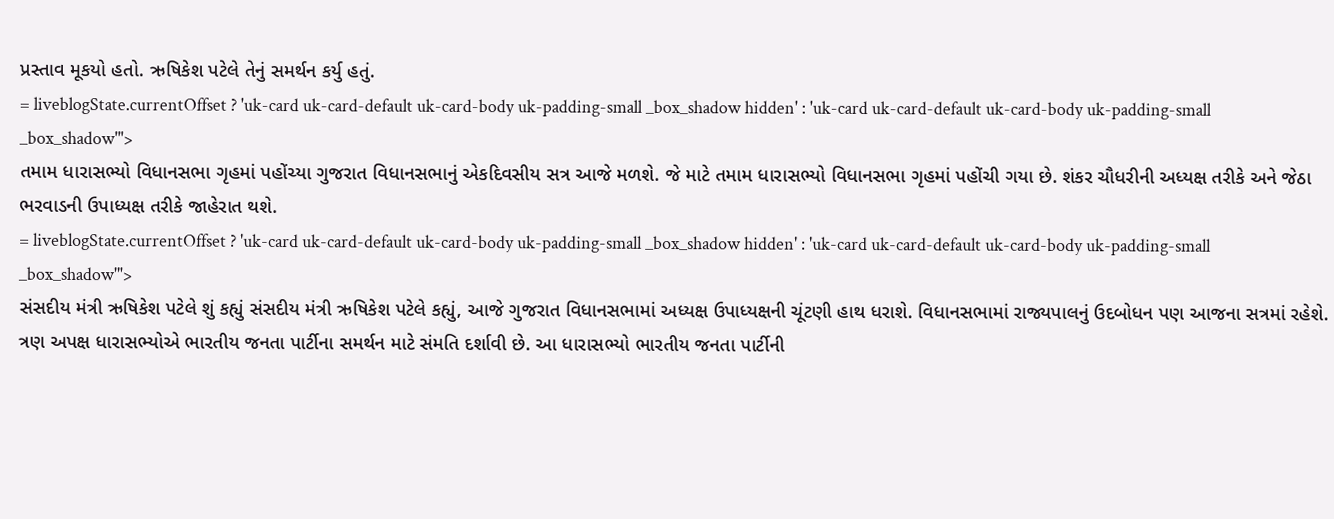પ્રસ્તાવ મૂકયો હતો. ઋષિકેશ પટેલે તેનું સમર્થન કર્યુ હતું.
= liveblogState.currentOffset ? 'uk-card uk-card-default uk-card-body uk-padding-small _box_shadow hidden' : 'uk-card uk-card-default uk-card-body uk-padding-small _box_shadow'">
તમામ ધારાસભ્યો વિધાનસભા ગૃહમાં પહોંચ્યા ગુજરાત વિધાનસભાનું એકદિવસીય સત્ર આજે મળશે. જે માટે તમામ ધારાસભ્યો વિધાનસભા ગૃહમાં પહોંચી ગયા છે. શંકર ચૌધરીની અધ્યક્ષ તરીકે અને જેઠા ભરવાડની ઉપાધ્યક્ષ તરીકે જાહેરાત થશે.
= liveblogState.currentOffset ? 'uk-card uk-card-default uk-card-body uk-padding-small _box_shadow hidden' : 'uk-card uk-card-default uk-card-body uk-padding-small _box_shadow'">
સંસદીય મંત્રી ઋષિકેશ પટેલે શું કહ્યું સંસદીય મંત્રી ઋષિકેશ પટેલે કહ્યું, આજે ગુજરાત વિધાનસભામાં અધ્યક્ષ ઉપાધ્યક્ષની ચૂંટણી હાથ ધરાશે. વિધાનસભામાં રાજ્યપાલનું ઉદબોધન પણ આજના સત્રમાં રહેશે. ત્રણ અપક્ષ ધારાસભ્યોએ ભારતીય જનતા પાર્ટીના સમર્થન માટે સંમતિ દર્શાવી છે. આ ધારાસભ્યો ભારતીય જનતા પાર્ટીની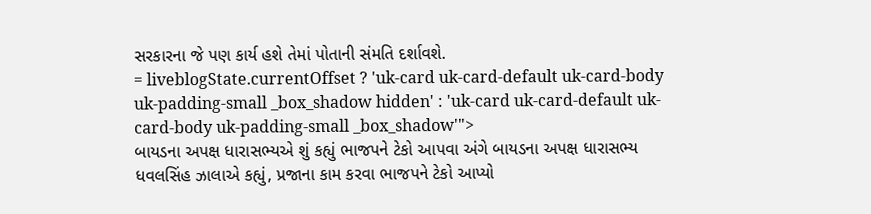સરકારના જે પણ કાર્ય હશે તેમાં પોતાની સંમતિ દર્શાવશે.
= liveblogState.currentOffset ? 'uk-card uk-card-default uk-card-body uk-padding-small _box_shadow hidden' : 'uk-card uk-card-default uk-card-body uk-padding-small _box_shadow'">
બાયડના અપક્ષ ધારાસભ્યએ શું કહ્યું ભાજપને ટેકો આપવા અંગે બાયડના અપક્ષ ધારાસભ્ય ધવલસિંહ ઝાલાએ કહ્યું, પ્રજાના કામ કરવા ભાજપને ટેકો આપ્યો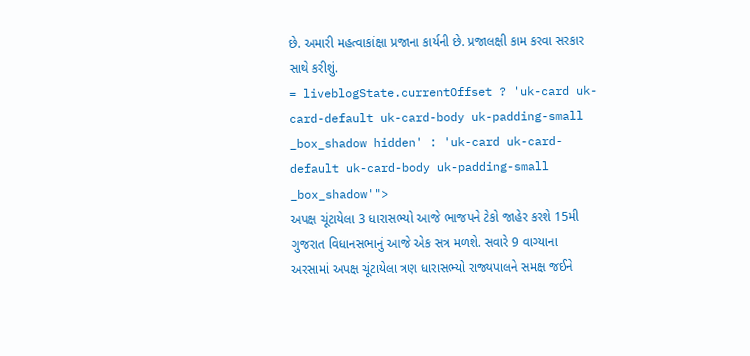છે. અમારી મહત્વાકાંક્ષા પ્રજાના કાર્યની છે. પ્રજાલક્ષી કામ કરવા સરકાર સાથે કરીશું.
= liveblogState.currentOffset ? 'uk-card uk-card-default uk-card-body uk-padding-small _box_shadow hidden' : 'uk-card uk-card-default uk-card-body uk-padding-small _box_shadow'">
અપક્ષ ચૂંટાયેલા 3 ધારાસભ્યો આજે ભાજપને ટેકો જાહેર કરશે 15મી ગુજરાત વિધાનસભાનું આજે એક સત્ર મળશે. સવારે 9 વાગ્યાના અરસામાં અપક્ષ ચૂંટાયેલા ત્રણ ધારાસભ્યો રાજ્યપાલને સમક્ષ જઈને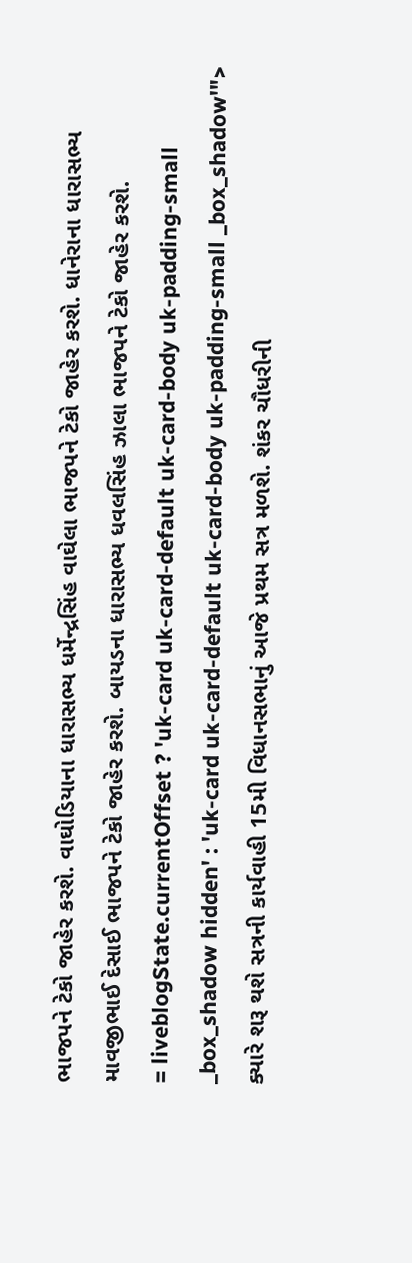ભાજપને ટેકો જાહેર કરશે. વાઘોડિયાના ધારાસભ્ય ધર્મેન્દ્રસિંહ વાઘેલા ભાજપને ટેકો જાહેર કરશે. ધાનેરાના ધારાસભ્ય માવજીભાઈ દેસાઈ ભાજપને ટેકો જાહેર કરશે. બાયડના ધારાસભ્ય ધવલસિંહ ઝાલા ભાજપને ટેકો જાહેર કરશે.
= liveblogState.currentOffset ? 'uk-card uk-card-default uk-card-body uk-padding-small _box_shadow hidden' : 'uk-card uk-card-default uk-card-body uk-padding-small _box_shadow'">
ક્યારે શરૂ થશે સત્રની કાર્યવાહી 15મી વિધાનસભાનું આજે પ્રથમ સત્ર મળશે. શંકર ચૌધરીની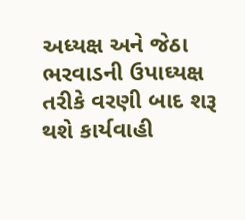અધ્યક્ષ અને જેઠા ભરવાડની ઉપાઘ્યક્ષ તરીકે વરણી બાદ શરૂ થશે કાર્યવાહી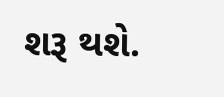શરૂ થશે.